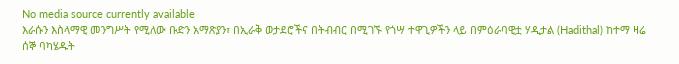No media source currently available
እራሱን እስላማዊ መንግሥት የሚለው ቡድን አማጽያን፣ በኢራቅ ወታደሮችና በትብብር በሚገኙ የጎሣ ተዋጊዎችን ላይ በምዕራባዊቷ ሃዲታል (Hadithal) ከተማ ዛሬ ሰኞ ባካሄዱት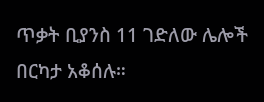ጥቃት ቢያንስ 11 ገድለው ሌሎች በርካታ አቆሰሉ።